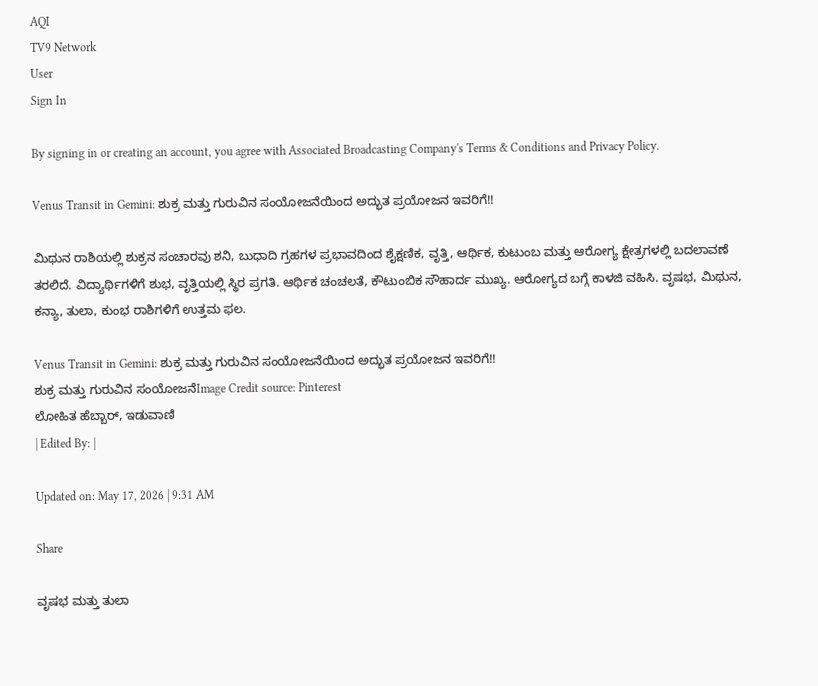AQI
TV9 Network
User
Sign In

By signing in or creating an account, you agree with Associated Broadcasting Company's Terms & Conditions and Privacy Policy.

Venus Transit in Gemini: ಶುಕ್ರ ಮತ್ತು ಗುರುವಿನ ಸಂಯೋಜನೆಯಿಂದ ಅದ್ಭುತ ಪ್ರಯೋಜನ ಇವರಿಗೆ!!

ಮಿಥುನ ರಾಶಿಯಲ್ಲಿ ಶುಕ್ರನ ಸಂಚಾರವು ಶನಿ, ಬುಧಾದಿ ಗ್ರಹಗಳ ಪ್ರಭಾವದಿಂದ ಶೈಕ್ಷಣಿಕ, ವೃತ್ತಿ, ಆರ್ಥಿಕ, ಕುಟುಂಬ ಮತ್ತು ಆರೋಗ್ಯ ಕ್ಷೇತ್ರಗಳಲ್ಲಿ ಬದಲಾವಣೆ ತರಲಿದೆ. ವಿದ್ಯಾರ್ಥಿಗಳಿಗೆ ಶುಭ, ವೃತ್ತಿಯಲ್ಲಿ ಸ್ಥಿರ ಪ್ರಗತಿ. ಆರ್ಥಿಕ ಚಂಚಲತೆ, ಕೌಟುಂಬಿಕ ಸೌಹಾರ್ದ ಮುಖ್ಯ. ಆರೋಗ್ಯದ ಬಗ್ಗೆ ಕಾಳಜಿ ವಹಿಸಿ. ವೃಷಭ, ಮಿಥುನ, ಕನ್ಯಾ, ತುಲಾ, ಕುಂಭ ರಾಶಿಗಳಿಗೆ ಉತ್ತಮ ಫಲ.

Venus Transit in Gemini: ಶುಕ್ರ ಮತ್ತು ಗುರುವಿನ ಸಂಯೋಜನೆಯಿಂದ ಅದ್ಭುತ ಪ್ರಯೋಜನ ಇವರಿಗೆ!!
ಶುಕ್ರ ಮತ್ತು ಗುರುವಿನ ಸಂಯೋಜನೆImage Credit source: Pinterest
ಲೋಹಿತ ಹೆಬ್ಬಾರ್, ಇಡುವಾಣಿ
| Edited By: |

Updated on: May 17, 2026 | 9:31 AM

Share

ವೃಷಭ ಮತ್ತು ತುಲಾ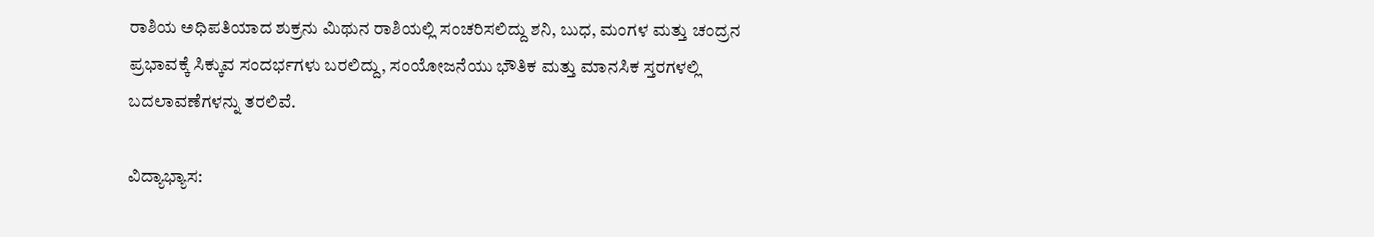ರಾಶಿಯ ಅಧಿಪತಿಯಾದ ಶುಕ್ರನು ಮಿಥುನ ರಾಶಿಯಲ್ಲಿ ಸಂಚರಿಸಲಿದ್ದು ಶನಿ, ಬುಧ, ಮಂಗಳ ಮತ್ತು ಚಂದ್ರನ ಪ್ರಭಾವಕ್ಕೆ ಸಿಕ್ಕುವ ಸಂದರ್ಭಗಳು ಬರಲಿದ್ದು, ಸಂಯೋಜನೆಯು ಭೌತಿಕ ಮತ್ತು ಮಾನಸಿಕ ಸ್ತರಗಳಲ್ಲಿ ಬದಲಾವಣೆಗಳನ್ನು ತರಲಿವೆ.

ವಿದ್ಯಾಭ್ಯಾಸ: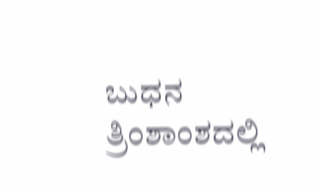ಬುಧನ ತ್ರಿಂಶಾಂಶದಲ್ಲಿ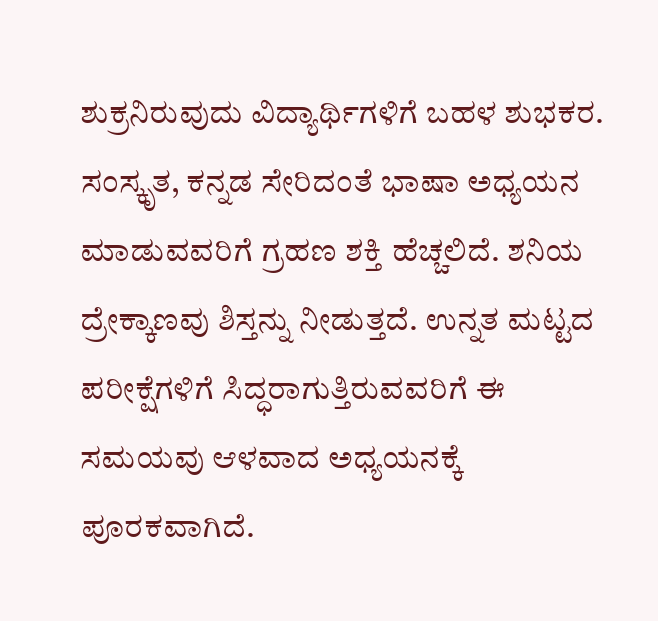ಶುಕ್ರನಿರುವುದು ವಿದ್ಯಾರ್ಥಿಗಳಿಗೆ ಬಹಳ ಶುಭಕರ. ಸಂಸ್ಕೃತ, ಕನ್ನಡ ಸೇರಿದಂತೆ ಭಾಷಾ ಅಧ್ಯಯನ ಮಾಡುವವರಿಗೆ ಗ್ರಹಣ ಶಕ್ತಿ ಹೆಚ್ಚಲಿದೆ. ಶನಿಯ ದ್ರೇಕ್ಕಾಣವು ಶಿಸ್ತನ್ನು ನೀಡುತ್ತದೆ. ಉನ್ನತ ಮಟ್ಟದ ಪರೀಕ್ಷೆಗಳಿಗೆ ಸಿದ್ಧರಾಗುತ್ತಿರುವವರಿಗೆ ಈ ಸಮಯವು ಆಳವಾದ ಅಧ್ಯಯನಕ್ಕೆ ಪೂರಕವಾಗಿದೆ.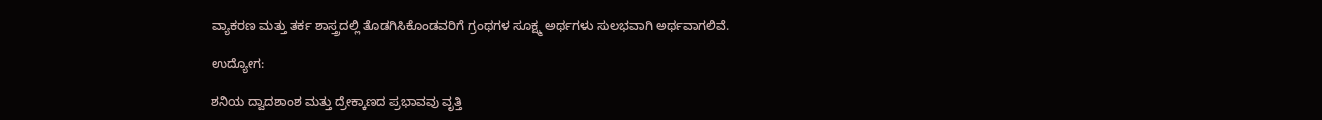ವ್ಯಾಕರಣ ಮತ್ತು ತರ್ಕ ಶಾಸ್ತ್ರದಲ್ಲಿ ತೊಡಗಿಸಿಕೊಂಡವರಿಗೆ ಗ್ರಂಥಗಳ ಸೂಕ್ಷ್ಮ ಅರ್ಥಗಳು ಸುಲಭವಾಗಿ ಅರ್ಥವಾಗಲಿವೆ.

ಉದ್ಯೋಗ:

ಶನಿಯ ದ್ವಾದಶಾಂಶ ಮತ್ತು ದ್ರೇಕ್ಕಾಣದ ಪ್ರಭಾವವು ವೃತ್ತಿ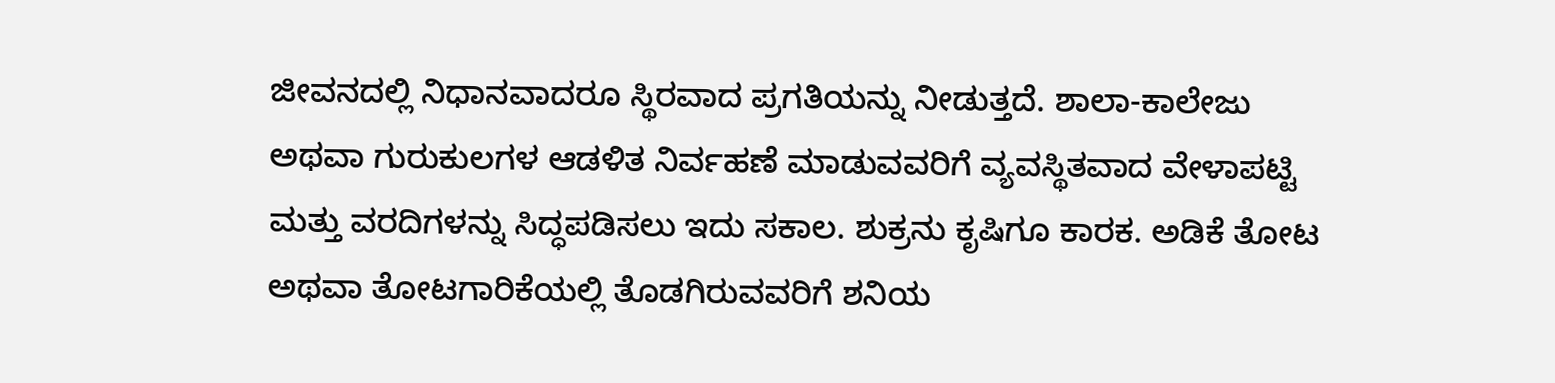ಜೀವನದಲ್ಲಿ ನಿಧಾನವಾದರೂ ಸ್ಥಿರವಾದ ಪ್ರಗತಿಯನ್ನು ನೀಡುತ್ತದೆ. ಶಾಲಾ-ಕಾಲೇಜು ಅಥವಾ ಗುರುಕುಲಗಳ ಆಡಳಿತ ನಿರ್ವಹಣೆ ಮಾಡುವವರಿಗೆ ವ್ಯವಸ್ಥಿತವಾದ ವೇಳಾಪಟ್ಟಿ ಮತ್ತು ವರದಿಗಳನ್ನು ಸಿದ್ಧಪಡಿಸಲು ಇದು ಸಕಾಲ. ಶುಕ್ರನು ಕೃಷಿಗೂ ಕಾರಕ. ಅಡಿಕೆ ತೋಟ ಅಥವಾ ತೋಟಗಾರಿಕೆಯಲ್ಲಿ ತೊಡಗಿರುವವರಿಗೆ ಶನಿಯ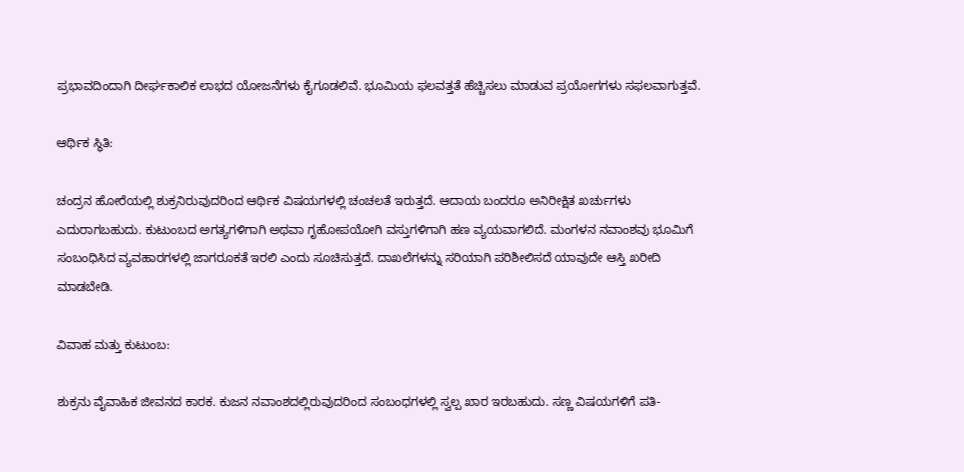ಪ್ರಭಾವದಿಂದಾಗಿ ದೀರ್ಘಕಾಲಿಕ ಲಾಭದ ಯೋಜನೆಗಳು ಕೈಗೂಡಲಿವೆ. ಭೂಮಿಯ ಫಲವತ್ತತೆ ಹೆಚ್ಚಿಸಲು ಮಾಡುವ ಪ್ರಯೋಗಗಳು ಸಫಲವಾಗುತ್ತವೆ.

ಆರ್ಥಿಕ ಸ್ಥಿತಿ:

ಚಂದ್ರನ ಹೋರೆಯಲ್ಲಿ ಶುಕ್ರನಿರುವುದರಿಂದ ಆರ್ಥಿಕ ವಿಷಯಗಳಲ್ಲಿ ಚಂಚಲತೆ ಇರುತ್ತದೆ. ಆದಾಯ ಬಂದರೂ ಅನಿರೀಕ್ಷಿತ ಖರ್ಚುಗಳು ಎದುರಾಗಬಹುದು. ಕುಟುಂಬದ ಅಗತ್ಯಗಳಿಗಾಗಿ ಅಥವಾ ಗೃಹೋಪಯೋಗಿ ವಸ್ತುಗಳಿಗಾಗಿ ಹಣ ವ್ಯಯವಾಗಲಿದೆ. ಮಂಗಳನ ನವಾಂಶವು ಭೂಮಿಗೆ ಸಂಬಂಧಿಸಿದ ವ್ಯವಹಾರಗಳಲ್ಲಿ ಜಾಗರೂಕತೆ ಇರಲಿ ಎಂದು ಸೂಚಿಸುತ್ತದೆ. ದಾಖಲೆಗಳನ್ನು ಸರಿಯಾಗಿ ಪರಿಶೀಲಿಸದೆ ಯಾವುದೇ ಆಸ್ತಿ ಖರೀದಿ ಮಾಡಬೇಡಿ.

ವಿವಾಹ ಮತ್ತು ಕುಟುಂಬ:

ಶುಕ್ರನು ವೈವಾಹಿಕ ಜೀವನದ ಕಾರಕ. ಕುಜನ ನವಾಂಶದಲ್ಲಿರುವುದರಿಂದ ಸಂಬಂಧಗಳಲ್ಲಿ ಸ್ವಲ್ಪ ಖಾರ ಇರಬಹುದು. ಸಣ್ಣ ವಿಷಯಗಳಿಗೆ ಪತಿ-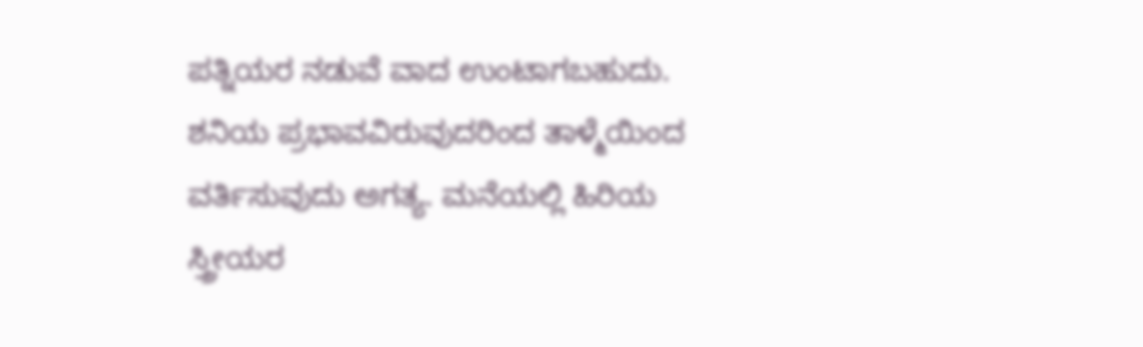ಪತ್ನಿಯರ ನಡುವೆ ವಾದ ಉಂಟಾಗಬಹುದು. ಶನಿಯ ಪ್ರಭಾವವಿರುವುದರಿಂದ ತಾಳ್ಮೆಯಿಂದ ವರ್ತಿಸುವುದು ಅಗತ್ಯ. ಮನೆಯಲ್ಲಿ ಹಿರಿಯ ಸ್ತ್ರೀಯರ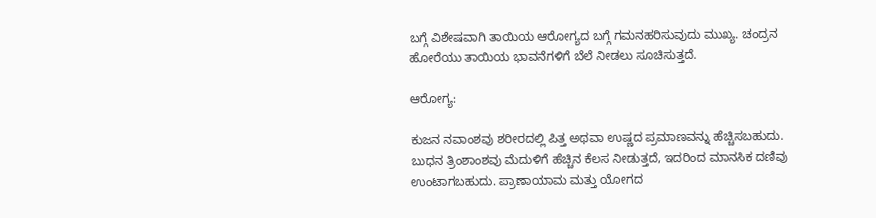ಬಗ್ಗೆ ವಿಶೇಷವಾಗಿ ತಾಯಿಯ ಆರೋಗ್ಯದ ಬಗ್ಗೆ ಗಮನಹರಿಸುವುದು ಮುಖ್ಯ. ಚಂದ್ರನ ಹೋರೆಯು ತಾಯಿಯ ಭಾವನೆಗಳಿಗೆ ಬೆಲೆ ನೀಡಲು ಸೂಚಿಸುತ್ತದೆ.

ಆರೋಗ್ಯ:

ಕುಜನ ನವಾಂಶವು ಶರೀರದಲ್ಲಿ ಪಿತ್ತ ಅಥವಾ ಉಷ್ಣದ ಪ್ರಮಾಣವನ್ನು ಹೆಚ್ಚಿಸಬಹುದು. ಬುಧನ ತ್ರಿಂಶಾಂಶವು ಮೆದುಳಿಗೆ ಹೆಚ್ಚಿನ ಕೆಲಸ ನೀಡುತ್ತದೆ, ಇದರಿಂದ ಮಾನಸಿಕ ದಣಿವು ಉಂಟಾಗಬಹುದು. ಪ್ರಾಣಾಯಾಮ ಮತ್ತು ಯೋಗದ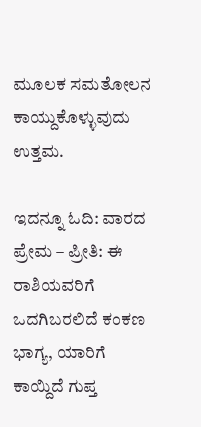ಮೂಲಕ ಸಮತೋಲನ ಕಾಯ್ದುಕೊಳ್ಳುವುದು ಉತ್ತಮ.

ಇದನ್ನೂ ಓದಿ: ವಾರದ ಪ್ರೇಮ – ಪ್ರೀತಿ: ಈ ರಾಶಿಯವರಿಗೆ ಒದಗಿಬರಲಿದೆ ಕಂಕಣ ಭಾಗ್ಯ, ಯಾರಿಗೆ ಕಾಯ್ದಿದೆ ಗುಪ್ತ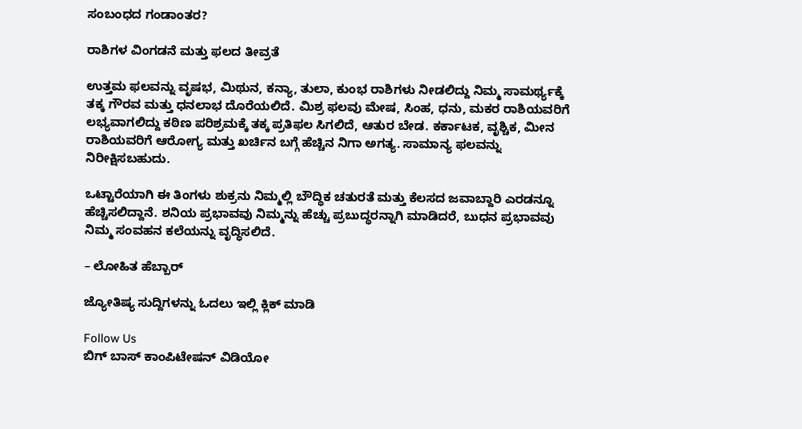ಸಂಬಂಧದ ಗಂಡಾಂತರ?

ರಾಶಿಗಳ ವಿಂಗಡನೆ ಮತ್ತು ಫಲದ ತೀವ್ರತೆ

ಉತ್ತಮ ಫಲವನ್ನು ವೃಷಭ, ಮಿಥುನ, ಕನ್ಯಾ, ತುಲಾ, ಕುಂಭ ರಾಶಿಗಳು ನೀಡಲಿದ್ದು ನಿಮ್ಮ ಸಾಮರ್ಥ್ಯಕ್ಕೆ ತಕ್ಕ ಗೌರವ ಮತ್ತು ಧನಲಾಭ ದೊರೆಯಲಿದೆ. ಮಿಶ್ರ ಫಲವು ಮೇಷ, ಸಿಂಹ, ಧನು, ಮಕರ ರಾಶಿಯವರಿಗೆ ಲಭ್ಯವಾಗಲಿದ್ದು ಕಠಿಣ ಪರಿಶ್ರಮಕ್ಕೆ ತಕ್ಕ ಪ್ರತಿಫಲ ಸಿಗಲಿದೆ, ಆತುರ ಬೇಡ. ಕರ್ಕಾಟಕ, ವೃಶ್ಚಿಕ, ಮೀನ ರಾಶಿಯವರಿಗೆ ಆರೋಗ್ಯ ಮತ್ತು ಖರ್ಚಿನ ಬಗ್ಗೆ ಹೆಚ್ಚಿನ ನಿಗಾ ಅಗತ್ಯ. ಸಾಮಾನ್ಯ ಫಲವನ್ನು ನಿರೀಕ್ಷಿಸಬಹುದು.

ಒಟ್ಟಾರೆಯಾಗಿ ಈ ತಿಂಗಳು ಶುಕ್ರನು ನಿಮ್ಮಲ್ಲಿ ಬೌದ್ಧಿಕ ಚತುರತೆ ಮತ್ತು ಕೆಲಸದ ಜವಾಬ್ದಾರಿ ಎರಡನ್ನೂ ಹೆಚ್ಚಿಸಲಿದ್ದಾನೆ. ಶನಿಯ ಪ್ರಭಾವವು ನಿಮ್ಮನ್ನು ಹೆಚ್ಚು ಪ್ರಬುದ್ಧರನ್ನಾಗಿ ಮಾಡಿದರೆ, ಬುಧನ ಪ್ರಭಾವವು ನಿಮ್ಮ ಸಂವಹನ ಕಲೆಯನ್ನು ವೃದ್ಧಿಸಲಿದೆ.

– ಲೋಹಿತ ಹೆಬ್ಬಾರ್

ಜ್ಯೋತಿಷ್ಯ ಸುದ್ದಿಗಳನ್ನು ಓದಲು ಇಲ್ಲಿ ಕ್ಲಿಕ್ ಮಾಡಿ

Follow Us
ಬಿಗ್ ಬಾಸ್ ಕಾಂಪಿಟೇಷನ್ ವಿಡಿಯೋ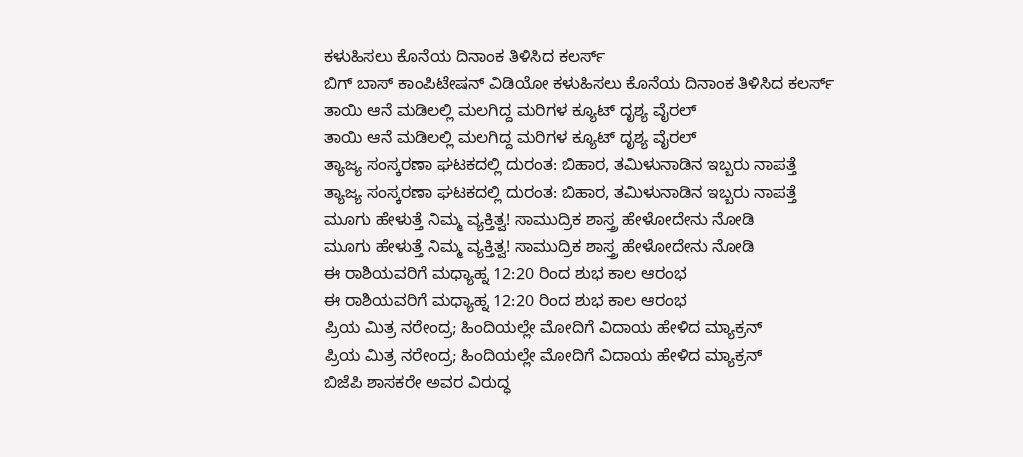ಕಳುಹಿಸಲು ಕೊನೆಯ ದಿನಾಂಕ ತಿಳಿಸಿದ ಕಲರ್ಸ್
ಬಿಗ್ ಬಾಸ್ ಕಾಂಪಿಟೇಷನ್ ವಿಡಿಯೋ ಕಳುಹಿಸಲು ಕೊನೆಯ ದಿನಾಂಕ ತಿಳಿಸಿದ ಕಲರ್ಸ್
ತಾಯಿ ಆನೆ ಮಡಿಲಲ್ಲಿ ಮಲಗಿದ್ದ ಮರಿಗಳ ಕ್ಯೂಟ್ ದೃಶ್ಯ ವೈರಲ್
ತಾಯಿ ಆನೆ ಮಡಿಲಲ್ಲಿ ಮಲಗಿದ್ದ ಮರಿಗಳ ಕ್ಯೂಟ್ ದೃಶ್ಯ ವೈರಲ್
ತ್ಯಾಜ್ಯ ಸಂಸ್ಕರಣಾ ಘಟಕದಲ್ಲಿ ದುರಂತ: ಬಿಹಾರ, ತಮಿಳುನಾಡಿನ ಇಬ್ಬರು ನಾಪತ್ತೆ
ತ್ಯಾಜ್ಯ ಸಂಸ್ಕರಣಾ ಘಟಕದಲ್ಲಿ ದುರಂತ: ಬಿಹಾರ, ತಮಿಳುನಾಡಿನ ಇಬ್ಬರು ನಾಪತ್ತೆ
ಮೂಗು ಹೇಳುತ್ತೆ ನಿಮ್ಮ ವ್ಯಕ್ತಿತ್ವ! ಸಾಮುದ್ರಿಕ ಶಾಸ್ತ್ರ ಹೇಳೋದೇನು ನೋಡಿ
ಮೂಗು ಹೇಳುತ್ತೆ ನಿಮ್ಮ ವ್ಯಕ್ತಿತ್ವ! ಸಾಮುದ್ರಿಕ ಶಾಸ್ತ್ರ ಹೇಳೋದೇನು ನೋಡಿ
ಈ ರಾಶಿಯವರಿಗೆ ಮಧ್ಯಾಹ್ನ 12:20 ರಿಂದ ಶುಭ ಕಾಲ ಆರಂಭ
ಈ ರಾಶಿಯವರಿಗೆ ಮಧ್ಯಾಹ್ನ 12:20 ರಿಂದ ಶುಭ ಕಾಲ ಆರಂಭ
ಪ್ರಿಯ ಮಿತ್ರ ನರೇಂದ್ರ; ಹಿಂದಿಯಲ್ಲೇ ಮೋದಿಗೆ ವಿದಾಯ ಹೇಳಿದ ಮ್ಯಾಕ್ರನ್
ಪ್ರಿಯ ಮಿತ್ರ ನರೇಂದ್ರ; ಹಿಂದಿಯಲ್ಲೇ ಮೋದಿಗೆ ವಿದಾಯ ಹೇಳಿದ ಮ್ಯಾಕ್ರನ್
ಬಿಜೆಪಿ ಶಾಸಕರೇ ಅವರ ವಿರುದ್ಧ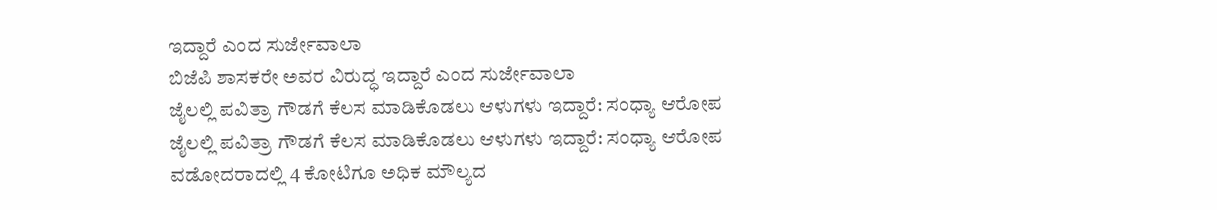ಇದ್ದಾರೆ ಎಂದ ಸುರ್ಜೇವಾಲಾ
ಬಿಜೆಪಿ ಶಾಸಕರೇ ಅವರ ವಿರುದ್ಧ ಇದ್ದಾರೆ ಎಂದ ಸುರ್ಜೇವಾಲಾ
ಜೈಲಲ್ಲಿ ಪವಿತ್ರಾ ಗೌಡಗೆ ಕೆಲಸ ಮಾಡಿಕೊಡಲು ಆಳುಗಳು ಇದ್ದಾರೆ: ಸಂಧ್ಯಾ ಆರೋಪ
ಜೈಲಲ್ಲಿ ಪವಿತ್ರಾ ಗೌಡಗೆ ಕೆಲಸ ಮಾಡಿಕೊಡಲು ಆಳುಗಳು ಇದ್ದಾರೆ: ಸಂಧ್ಯಾ ಆರೋಪ
ವಡೋದರಾದಲ್ಲಿ 4 ಕೋಟಿಗೂ ಅಧಿಕ ಮೌಲ್ಯದ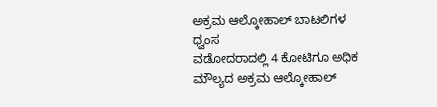ಅಕ್ರಮ ಆಲ್ಕೋಹಾಲ್ ಬಾಟಲಿಗಳ ಧ್ವಂಸ
ವಡೋದರಾದಲ್ಲಿ 4 ಕೋಟಿಗೂ ಅಧಿಕ ಮೌಲ್ಯದ ಅಕ್ರಮ ಆಲ್ಕೋಹಾಲ್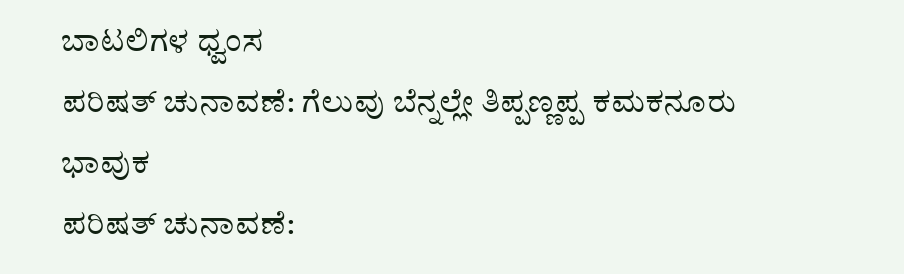ಬಾಟಲಿಗಳ ಧ್ವಂಸ
ಪರಿಷತ್‌ ಚುನಾವಣೆ: ಗೆಲುವು ಬೆನ್ನಲ್ಲೇ ತಿಪ್ಪಣ್ಣಪ್ಪ ಕಮಕನೂರು ಭಾವುಕ
ಪರಿಷತ್‌ ಚುನಾವಣೆ: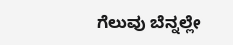ಗೆಲುವು ಬೆನ್ನಲ್ಲೇ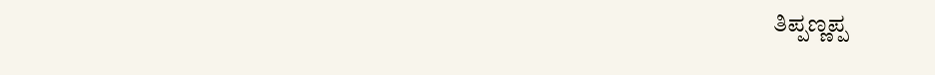ತಿಪ್ಪಣ್ಣಪ್ಪ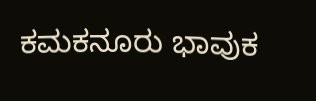ಕಮಕನೂರು ಭಾವುಕ